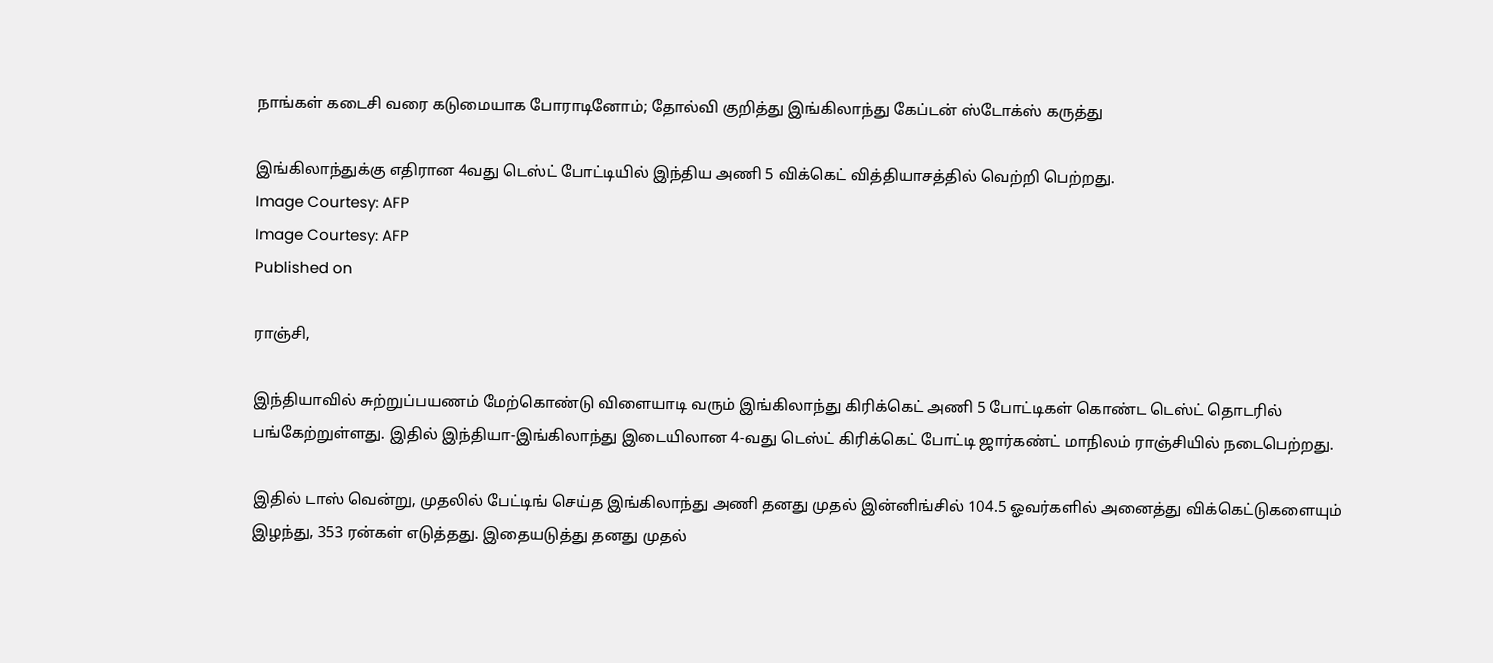நாங்கள் கடைசி வரை கடுமையாக போராடினோம்; தோல்வி குறித்து இங்கிலாந்து கேப்டன் ஸ்டோக்ஸ் கருத்து

இங்கிலாந்துக்கு எதிரான 4வது டெஸ்ட் போட்டியில் இந்திய அணி 5 விக்கெட் வித்தியாசத்தில் வெற்றி பெற்றது.
Image Courtesy: AFP
Image Courtesy: AFP
Published on

ராஞ்சி,

இந்தியாவில் சுற்றுப்பயணம் மேற்கொண்டு விளையாடி வரும் இங்கிலாந்து கிரிக்கெட் அணி 5 போட்டிகள் கொண்ட டெஸ்ட் தொடரில் பங்கேற்றுள்ளது. இதில் இந்தியா-இங்கிலாந்து இடையிலான 4-வது டெஸ்ட் கிரிக்கெட் போட்டி ஜார்கண்ட் மாநிலம் ராஞ்சியில் நடைபெற்றது.

இதில் டாஸ் வென்று, முதலில் பேட்டிங் செய்த இங்கிலாந்து அணி தனது முதல் இன்னிங்சில் 104.5 ஓவர்களில் அனைத்து விக்கெட்டுகளையும் இழந்து, 353 ரன்கள் எடுத்தது. இதையடுத்து தனது முதல்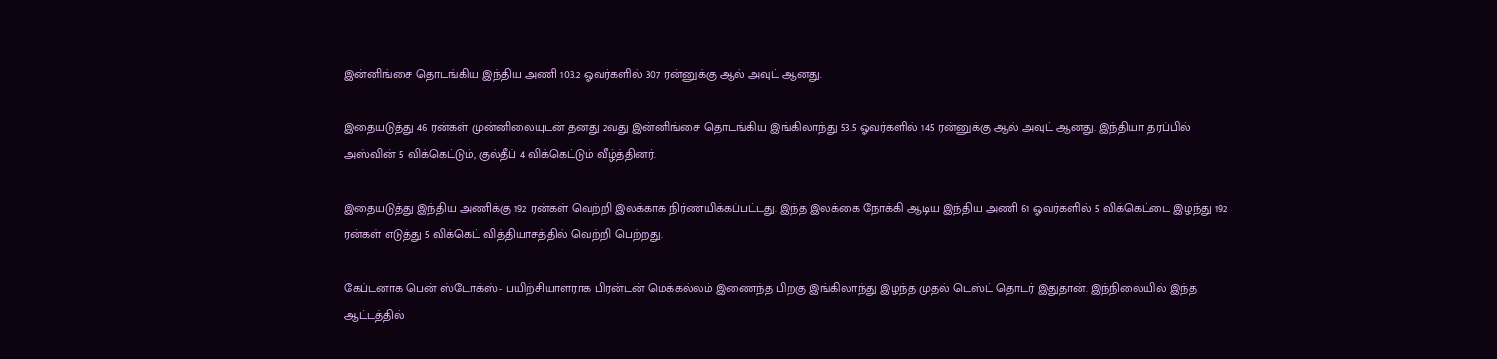இன்னிங்சை தொடங்கிய இந்திய அணி 103.2 ஓவர்களில் 307 ரன்னுக்கு ஆல் அவுட் ஆனது.

இதையடுத்து 46 ரன்கள் முன்னிலையுடன் தனது 2வது இன்னிங்சை தொடங்கிய இங்கிலாந்து 53.5 ஓவர்களில் 145 ரன்னுக்கு ஆல் அவுட் ஆனது. இந்தியா தரப்பில் அஸ்வின் 5 விக்கெட்டும், குல்தீப் 4 விக்கெட்டும் வீழ்த்தினர்.

இதையடுத்து இந்திய அணிக்கு 192 ரன்கள் வெற்றி இலக்காக நிர்ணயிக்கப்பட்டது. இந்த இலக்கை நோக்கி ஆடிய இந்திய அணி 61 ஓவர்களில் 5 விக்கெட்டை இழந்து 192 ரன்கள் எடுத்து 5 விக்கெட் வித்தியாசத்தில் வெற்றி பெற்றது.

கேப்டனாக பென் ஸ்டோக்ஸ்- பயிற்சியாளராக பிரன்டன் மெக்கல்லம் இணைந்த பிறகு இங்கிலாந்து இழந்த முதல் டெஸ்ட் தொடர் இதுதான். இந்நிலையில் இந்த ஆட்டத்தில்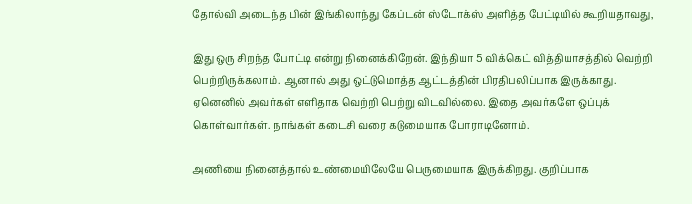தோல்வி அடைந்த பின் இங்கிலாந்து கேப்டன் ஸ்டோக்ஸ் அளித்த பேட்டியில் கூறியதாவது,

இது ஒரு சிறந்த போட்டி என்று நினைக்கிறேன். இந்தியா 5 விக்கெட் வித்தியாசத்தில் வெற்றி பெற்றிருக்கலாம். ஆனால் அது ஒட்டுமொத்த ஆட்டத்தின் பிரதிபலிப்பாக இருக்காது. ஏனெனில் அவர்கள் எளிதாக வெற்றி பெற்று விடவில்லை. இதை அவர்களே ஒப்புக் கொள்வார்கள். நாங்கள் கடைசி வரை கடுமையாக போராடினோம்.

அணியை நினைத்தால் உண்மையிலேயே பெருமையாக இருக்கிறது. குறிப்பாக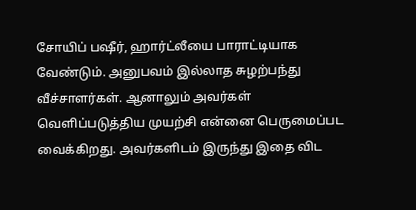சோயிப் பஷீர், ஹார்ட்லீயை பாராட்டியாக வேண்டும். அனுபவம் இல்லாத சுழற்பந்து வீச்சாளர்கள். ஆனாலும் அவர்கள் வெளிப்படுத்திய முயற்சி என்னை பெருமைப்பட வைக்கிறது. அவர்களிடம் இருந்து இதை விட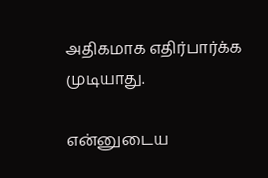அதிகமாக எதிர்பார்க்க முடியாது.

என்னுடைய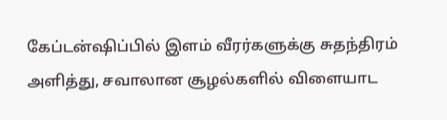கேப்டன்ஷிப்பில் இளம் வீரர்களுக்கு சுதந்திரம் அளித்து, சவாலான சூழல்களில் விளையாட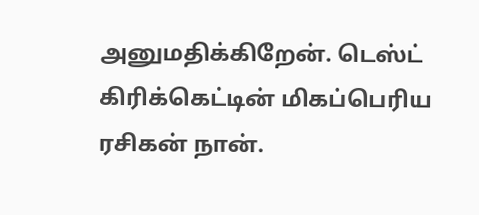அனுமதிக்கிறேன். டெஸ்ட் கிரிக்கெட்டின் மிகப்பெரிய ரசிகன் நான்.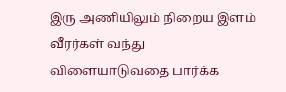இரு அணியிலும் நிறைய இளம் வீரர்கள் வந்து விளையாடுவதை பார்க்க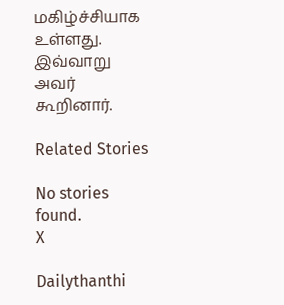மகிழ்ச்சியாக உள்ளது. இவ்வாறு அவர் கூறினார்.

Related Stories

No stories found.
X

Dailythanthi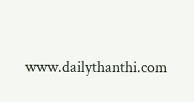www.dailythanthi.com